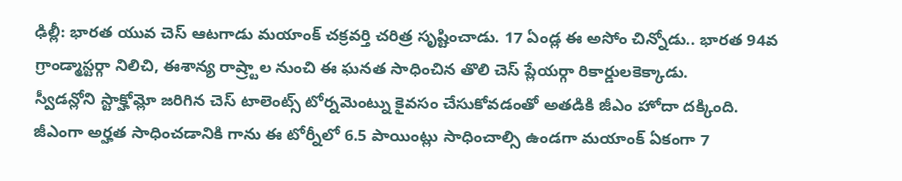ఢిల్లీ: భారత యువ చెస్ ఆటగాడు మయాంక్ చక్రవర్తి చరిత్ర సృష్టించాడు. 17 ఏండ్ల ఈ అసోం చిన్నోడు.. భారత 94వ గ్రాండ్మాస్టర్గా నిలిచి, ఈశాన్య రాష్ర్టాల నుంచి ఈ ఘనత సాధించిన తొలి చెస్ ప్లేయర్గా రికార్డులకెక్కాడు.
స్వీడన్లోని స్టాక్హోమ్లో జరిగిన చెస్ టాలెంట్స్ టోర్నమెంట్ను కైవసం చేసుకోవడంతో అతడికి జీఎం హోదా దక్కింది. జీఎంగా అర్హత సాధించడానికి గాను ఈ టోర్నీలో 6.5 పాయింట్లు సాధించాల్సి ఉండగా మయాంక్ ఏకంగా 7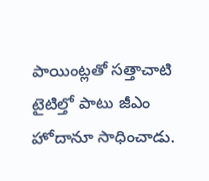పాయింట్లతో సత్తాచాటి టైటిల్తో పాటు జీఎం హోదానూ సాధించాడు.